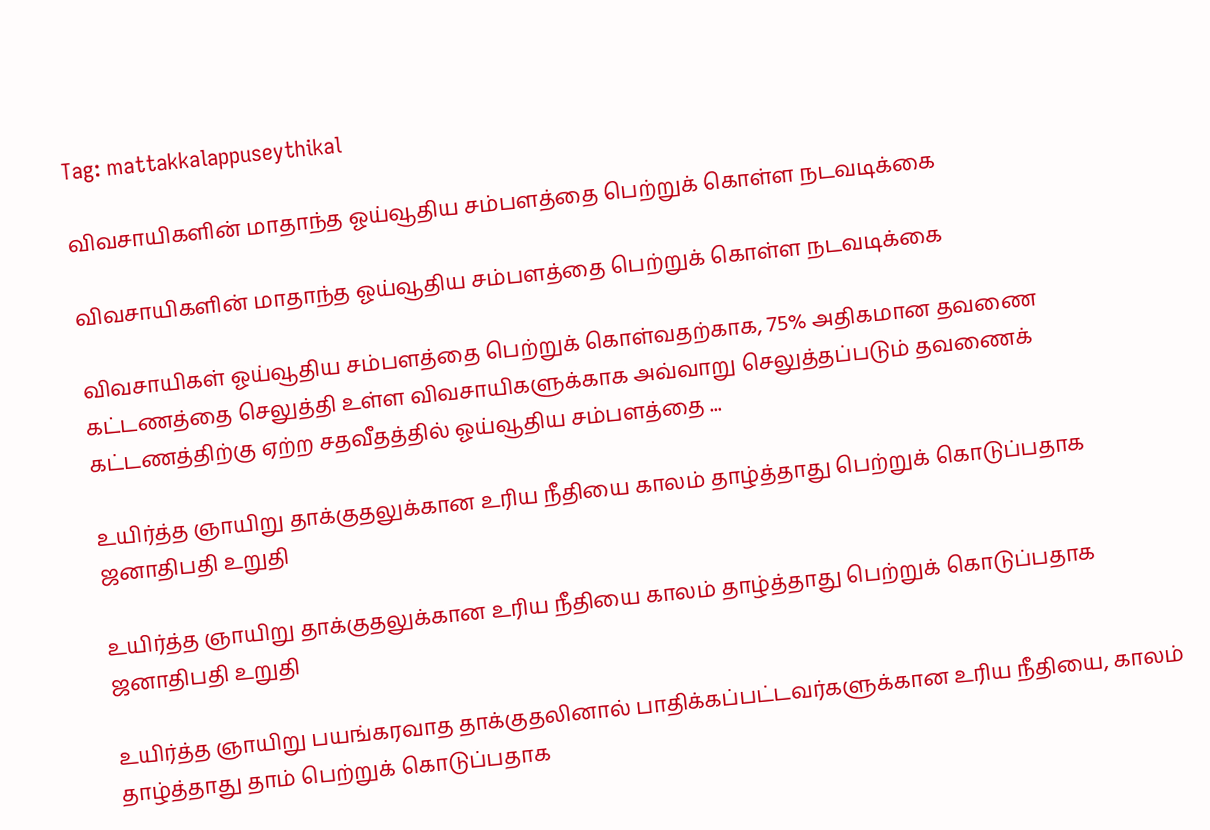Tag: mattakkalappuseythikal

விவசாயிகளின் மாதாந்த ஓய்வூதிய சம்பளத்தை பெற்றுக் கொள்ள நடவடிக்கை

விவசாயிகளின் மாதாந்த ஓய்வூதிய சம்பளத்தை பெற்றுக் கொள்ள நடவடிக்கை

விவசாயிகள் ஓய்வூதிய சம்பளத்தை பெற்றுக் கொள்வதற்காக, 75% அதிகமான தவணை கட்டணத்தை செலுத்தி உள்ள விவசாயிகளுக்காக அவ்வாறு செலுத்தப்படும் தவணைக் கட்டணத்திற்கு ஏற்ற சதவீதத்தில் ஓய்வூதிய சம்பளத்தை ...

உயிர்த்த ஞாயிறு தாக்குதலுக்கான உரிய நீதியை காலம் தாழ்த்தாது பெற்றுக் கொடுப்பதாக ஜனாதிபதி உறுதி

உயிர்த்த ஞாயிறு தாக்குதலுக்கான உரிய நீதியை காலம் தாழ்த்தாது பெற்றுக் கொடுப்பதாக ஜனாதிபதி உறுதி

உயிர்த்த ஞாயிறு பயங்கரவாத தாக்குதலினால் பாதிக்கப்பட்டவர்களுக்கான உரிய நீதியை, காலம் தாழ்த்தாது தாம் பெற்றுக் கொடுப்பதாக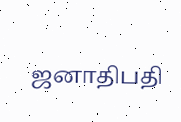ஜனாதிபதி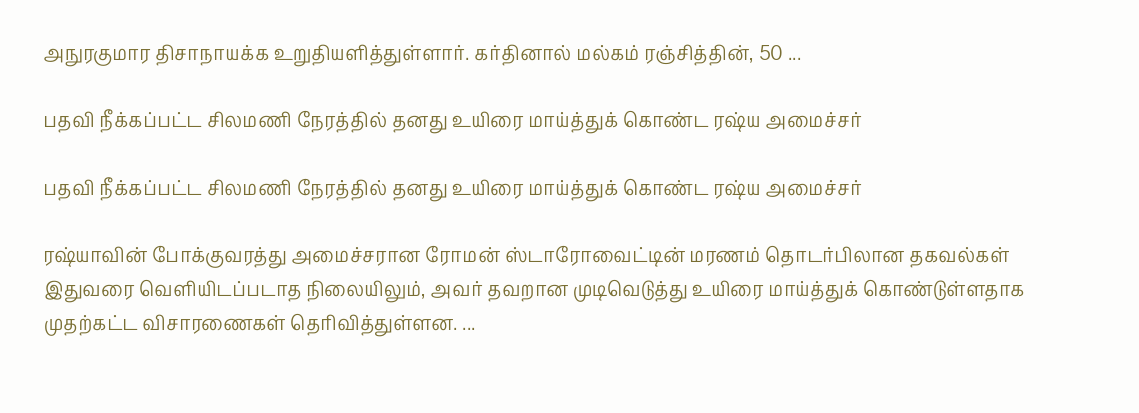அநுரகுமார திசாநாயக்க உறுதியளித்துள்ளார். கர்தினால் மல்கம் ரஞ்சித்தின், 50 ...

பதவி நீக்கப்பட்ட சிலமணி நேரத்தில் தனது உயிரை மாய்த்துக் கொண்ட ரஷ்ய அமைச்சர்

பதவி நீக்கப்பட்ட சிலமணி நேரத்தில் தனது உயிரை மாய்த்துக் கொண்ட ரஷ்ய அமைச்சர்

ரஷ்யாவின் போக்குவரத்து அமைச்சரான ரோமன் ஸ்டாரோவைட்டின் மரணம் தொடர்பிலான தகவல்கள் இதுவரை வெளியிடப்படாத நிலையிலும், அவர் தவறான முடிவெடுத்து உயிரை மாய்த்துக் கொண்டுள்ளதாக முதற்கட்ட விசாரணைகள் தெரிவித்துள்ளன. ...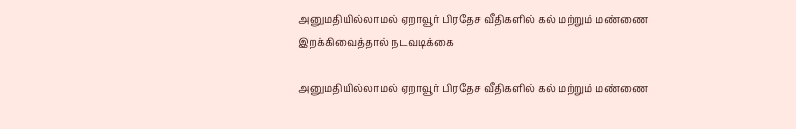அனுமதியில்லாமல் ஏறாவூர் பிரதேச வீதிகளில் கல் மற்றும் மண்ணை இறக்கிவைத்தால் நடவடிக்கை

அனுமதியில்லாமல் ஏறாவூர் பிரதேச வீதிகளில் கல் மற்றும் மண்ணை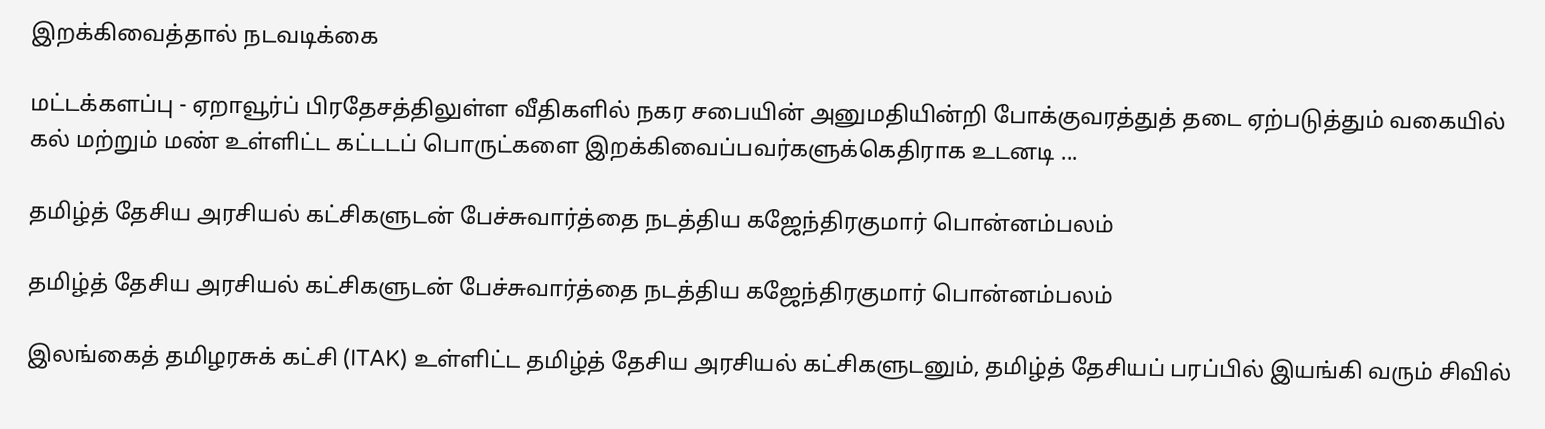இறக்கிவைத்தால் நடவடிக்கை

மட்டக்களப்பு - ஏறாவூர்ப் பிரதேசத்திலுள்ள வீதிகளில் நகர சபையின் அனுமதியின்றி போக்குவரத்துத் தடை ஏற்படுத்தும் வகையில் கல் மற்றும் மண் உள்ளிட்ட கட்டடப் பொருட்களை இறக்கிவைப்பவர்களுக்கெதிராக உடனடி ...

தமிழ்த் தேசிய அரசியல் கட்சிகளுடன் பேச்சுவார்த்தை நடத்திய கஜேந்திரகுமார் பொன்னம்பலம்

தமிழ்த் தேசிய அரசியல் கட்சிகளுடன் பேச்சுவார்த்தை நடத்திய கஜேந்திரகுமார் பொன்னம்பலம்

இலங்கைத் தமிழரசுக் கட்சி (ITAK) உள்ளிட்ட தமிழ்த் தேசிய அரசியல் கட்சிகளுடனும், தமிழ்த் தேசியப் பரப்பில் இயங்கி வரும் சிவில்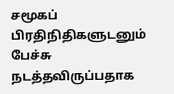சமூகப் பிரதிநிதிகளுடனும் பேச்சு நடத்தவிருப்பதாக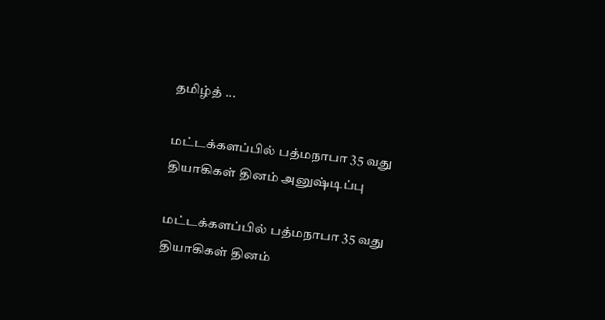தமிழ்த் ...

மட்டக்களப்பில் பத்மநாபா 35 வது தியாகிகள் தினம் அனுஷ்டிப்பு

மட்டக்களப்பில் பத்மநாபா 35 வது தியாகிகள் தினம்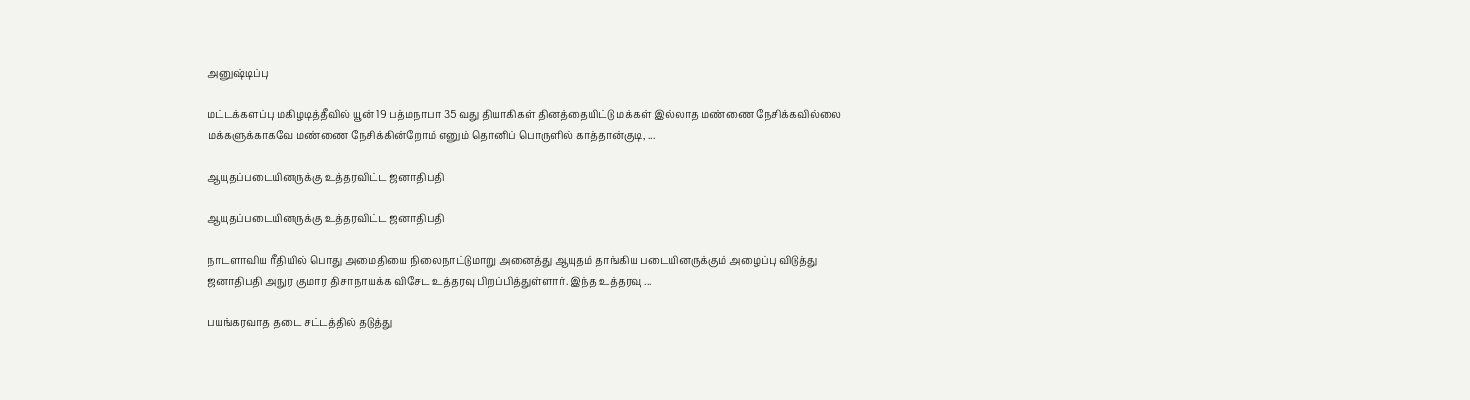அனுஷ்டிப்பு

மட்டக்களப்பு மகிழடித்தீவில் யூன் 19 பத்மநாபா 35 வது தியாகிகள் தினத்தையிட்டு மக்கள் இல்லாத மண்ணை நேசிக்கவில்லை மக்களுக்காகவே மண்ணை நேசிக்கின்றோம் எனும் தொனிப் பொருளில் காத்தான்குடி, ...

ஆயுதப்படையினருக்கு உத்தரவிட்ட ஜனாதிபதி

ஆயுதப்படையினருக்கு உத்தரவிட்ட ஜனாதிபதி

நாடளாவிய ரீதியில் பொது அமைதியை நிலைநாட்டுமாறு அனைத்து ஆயுதம் தாங்கிய படையினருக்கும் அழைப்பு விடுத்து ஜனாதிபதி அநுர குமார திசாநாயக்க விசேட உத்தரவு பிறப்பித்துள்ளார். இந்த உத்தரவு ...

பயங்கரவாத தடை சட்டத்தில் தடுத்து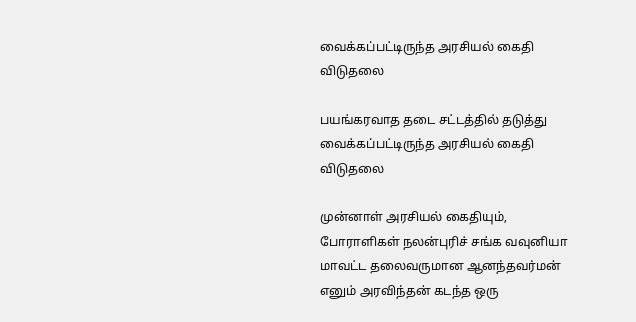வைக்கப்பட்டிருந்த அரசியல் கைதி விடுதலை

பயங்கரவாத தடை சட்டத்தில் தடுத்து வைக்கப்பட்டிருந்த அரசியல் கைதி விடுதலை

முன்னாள் அரசியல் கைதியும், போராளிகள் நலன்புரிச் சங்க வவுனியா மாவட்ட தலைவருமான ஆனந்தவர்மன் எனும் அரவிந்தன் கடந்த ஒரு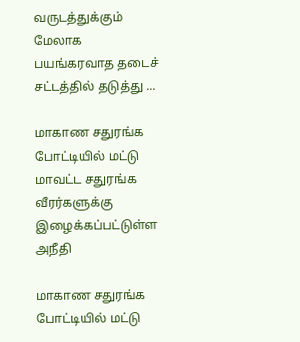வருடத்துக்கும் மேலாக பயங்கரவாத தடைச் சட்டத்தில் தடுத்து ...

மாகாண சதுரங்க போட்டியில் மட்டு மாவட்ட சதுரங்க வீரர்களுக்கு இழைக்கப்பட்டுள்ள அநீதி

மாகாண சதுரங்க போட்டியில் மட்டு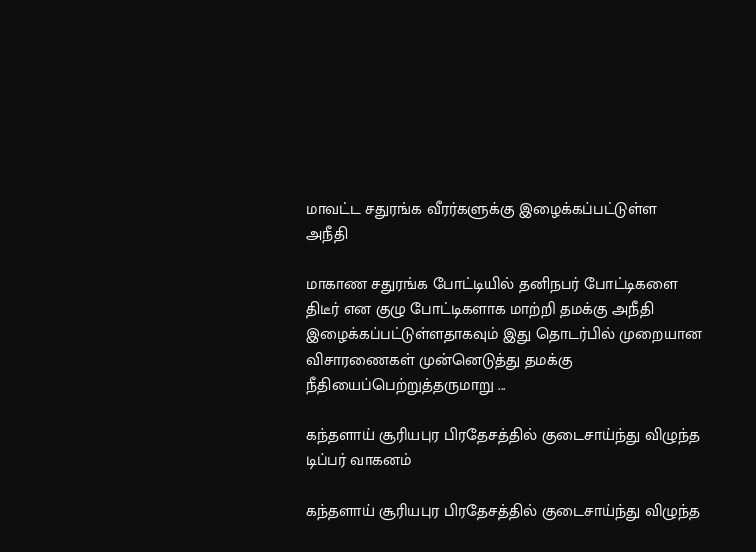மாவட்ட சதுரங்க வீரர்களுக்கு இழைக்கப்பட்டுள்ள அநீதி

மாகாண சதுரங்க போட்டியில் தனிநபர் போட்டிகளை திடீர் என குழு போட்டிகளாக மாற்றி தமக்கு அநீதி இழைக்கப்பட்டுள்ளதாகவும் இது தொடர்பில் முறையான விசாரணைகள் முன்னெடுத்து தமக்கு நீதியைப்பெற்றுத்தருமாறு ...

கந்தளாய் சூரியபுர பிரதேசத்தில் குடைசாய்ந்து விழுந்த டிப்பர் வாகனம்

கந்தளாய் சூரியபுர பிரதேசத்தில் குடைசாய்ந்து விழுந்த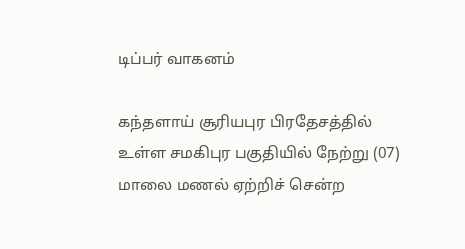டிப்பர் வாகனம்

கந்தளாய் சூரியபுர பிரதேசத்தில் உள்ள சமகிபுர பகுதியில் நேற்று (07) மாலை மணல் ஏற்றிச் சென்ற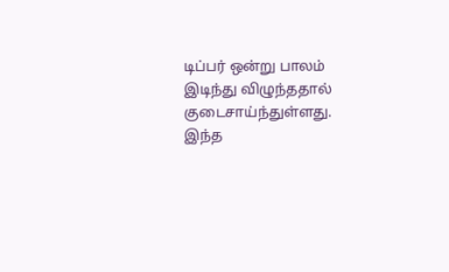டிப்பர் ஒன்று பாலம் இடிந்து விழுந்ததால் குடைசாய்ந்துள்ளது. இந்த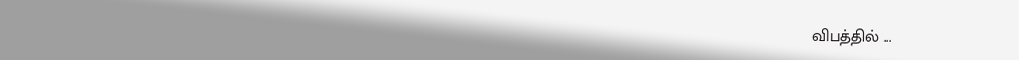விபத்தில் ...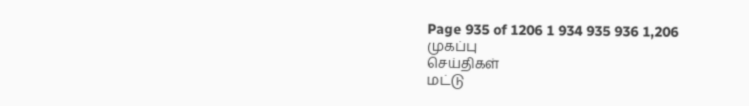Page 935 of 1206 1 934 935 936 1,206
முகப்பு
செய்திகள்
மட்டு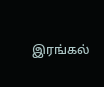இரங்கல்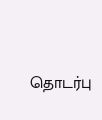தொடர்பு